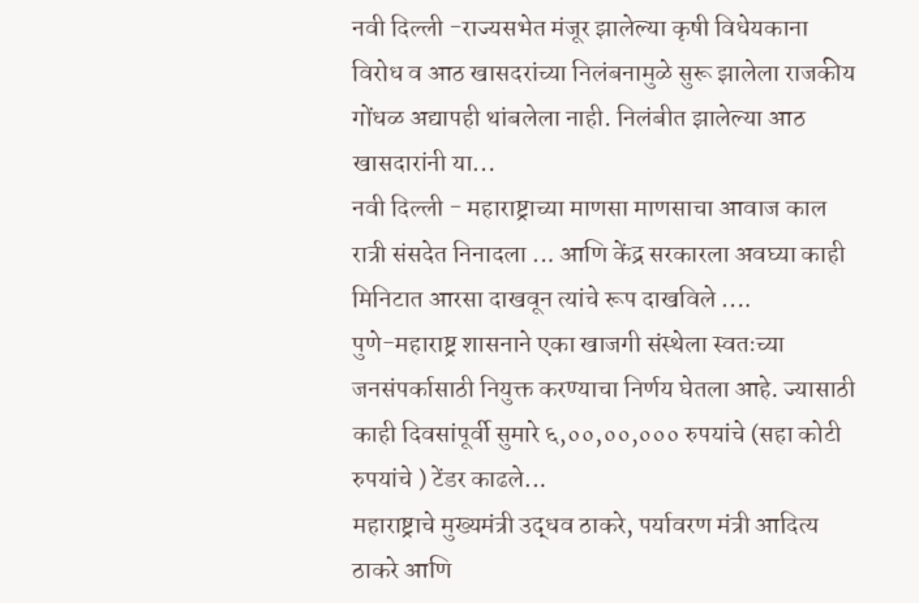नवी दिल्ली -राज्यसभेत मंजूर झालेल्या कृषी विधेयकाना विरोध व आठ खासदरांच्या निलंबनामुळे सुरू झालेला राजकीय गोंधळ अद्यापही थांबलेला नाही. निलंबीत झालेल्या आठ खासदारांनी या...
नवी दिल्ली - महाराष्ट्राच्या माणसा माणसाचा आवाज काल रात्री संसदेत निनादला ... आणि केंद्र सरकारला अवघ्या काही मिनिटात आरसा दाखवून त्यांचे रूप दाखविले ....
पुणे-महाराष्ट्र शासनाने एका खाजगी संस्थेला स्वतःच्या जनसंपर्कासाठी नियुक्त करण्याचा निर्णय घेतला आहे. ज्यासाठी काही दिवसांपूर्वी सुमारे ६,००,००,००० रुपयांचे (सहा कोटी रुपयांचे ) टेंडर काढले...
महाराष्ट्राचे मुख्यमंत्री उद्धव ठाकरे, पर्यावरण मंत्री आदित्य ठाकरे आणि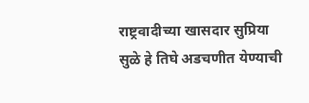राष्ट्रवादीच्या खासदार सुप्रिया सुळे हे तिघे अडचणीत येण्याची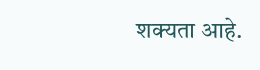शक्यता आहे.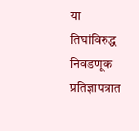या तिघांविरुद्ध निवडणूक प्रतिज्ञापत्रात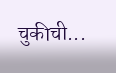चुकीची...